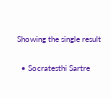Showing the single result

  • Socratesthi Sartre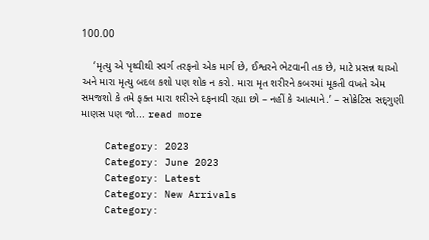100.00

    ‘મૃત્યુ એ પૃથ્વીથી સ્વર્ગ તરફનો એક માર્ગ છે, ઈશ્વરને ભેટવાની તક છે, માટે પ્રસન્ન થાઓ અને મારા મૃત્યુ બદલ કશો પણ શોક ન કરો. મારા મૃત શરીરને કબરમાં મૂકતી વખતે એમ સમજશો કે તમે ફક્ત મારા શરીરને દફનાવી રહ્યા છો – નહીં કે આત્માને.’ – સોક્રેટિસ સદ્‌ગુણી માણસ પણ જો... read more

    Category: 2023
    Category: June 2023
    Category: Latest
    Category: New Arrivals
    Category: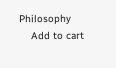Philosophy
    Add to cart